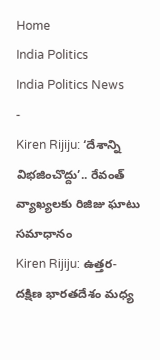Home
India Politics
India Politics News
-
Kiren Rijiju: ‘దేశాన్ని విభజించొద్దు’.. రేవంత్ వ్యాఖ్యలకు రిజిజు ఘాటు సమాధానం
Kiren Rijiju: ఉత్తర-దక్షిణ భారతదేశం మధ్య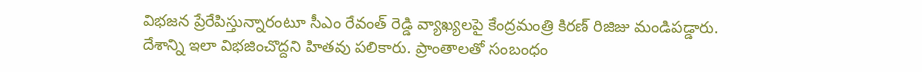విభజన ప్రేరేపిస్తున్నారంటూ సీఎం రేవంత్ రెడ్డి వ్యాఖ్యలపై కేంద్రమంత్రి కిరణ్ రిజిజు మండిపడ్డారు. దేశాన్ని ఇలా విభజించొద్దని హితవు పలికారు. ప్రాంతాలతో సంబంధం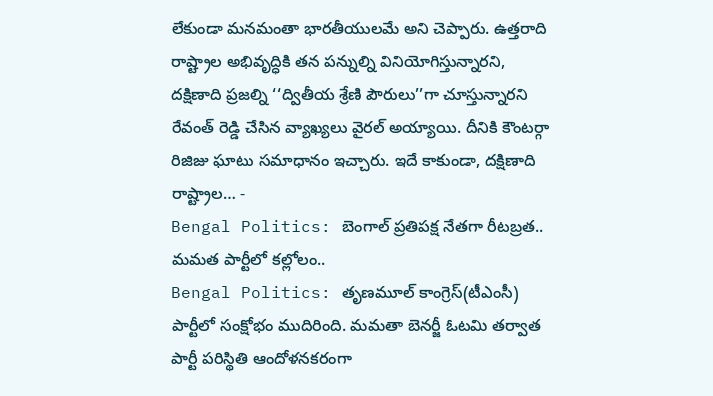లేకుండా మనమంతా భారతీయులమే అని చెప్పారు. ఉత్తరాది రాష్ట్రాల అభివృద్ధికి తన పన్నుల్ని వినియోగిస్తున్నారని, దక్షిణాది ప్రజల్ని ‘‘ద్వితీయ శ్రేణి పౌరులు’’గా చూస్తున్నారని రేవంత్ రెడ్డి చేసిన వ్యాఖ్యలు వైరల్ అయ్యాయి. దీనికి కౌంటర్గా రిజిజు ఘాటు సమాధానం ఇచ్చారు. ఇదే కాకుండా, దక్షిణాది రాష్ట్రాల… -
Bengal Politics: బెంగాల్ ప్రతిపక్ష నేతగా రీటబ్రత.. మమత పార్టీలో కల్లోలం..
Bengal Politics: తృణమూల్ కాంగ్రెస్(టీఎంసీ) పార్టీలో సంక్షోభం ముదిరింది. మమతా బెనర్జీ ఓటమి తర్వాత పార్టీ పరిస్థితి ఆందోళనకరంగా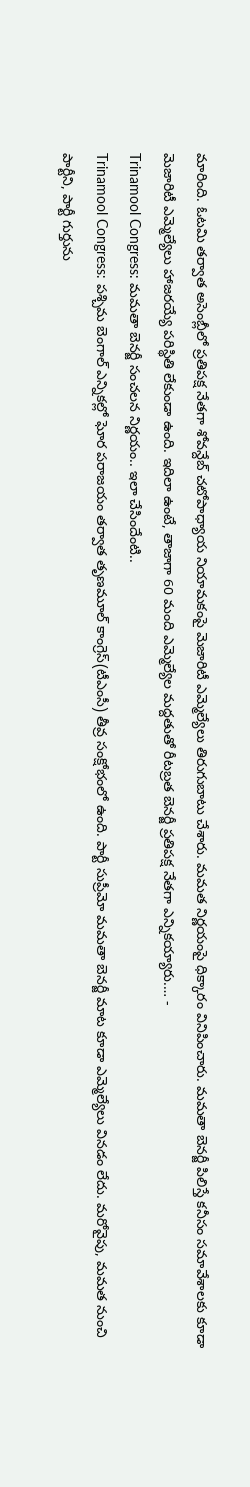మారింది. ఓటమి తర్వాత అసెంబ్లీలో ప్రతిపక్ష నేతగా శోవన్దేబ్ చటోపాధ్యాయ నియామకంపై మెజారిటీ ఎమ్మెల్యేలు తిరుగుబాటు చేశారు. మమత నిర్ణయంపై ధిక్కారం వినిపించారు. మమతా బెనర్జీ పిలిస్తే కనీసం సమావేశాలకు కూడా మెజారిటీ ఎమ్మెల్యేలు హాజరయ్యే పరిస్థితి లేకుండా ఉంది. ఇదిలా ఉంటే, తాజాగా 60 మంది ఎమ్మెల్యేల మద్దతుతో రీటబ్రత బెనర్జీ ప్రతిపక్ష నేతగా ఎన్నికయ్యారు.… -
Trinamool Congress: మమతా బెనర్జీ సంచలన నిర్ణయం.. ఇలా చేసిందేంటి..
Trinamool Congress: పశ్చిమ బెంగాల్ ఎన్నికల్లో ఘోర పరాజయం తర్వాత తృణమూల్ కాంగ్రెస్(టీఎంసీ) తీవ్ర సంక్షోభంలో ఉంది. పార్టీ సుప్రీమో మమతా బెనర్జీ మాట కూడా ఎమ్మెల్యేలు వినడం లేదు. మరోవైపు, మమత నుంచి పార్టీని, పార్టీ గుర్తును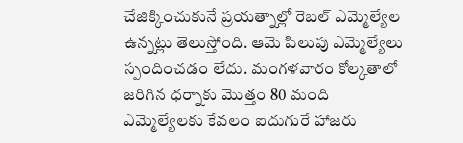చేజిక్కించుకునే ప్రయత్నాల్లో రెబల్ ఎమ్మెల్యేల ఉన్నట్లు తెలుస్తోంది. ఆమె పిలుపు ఎమ్మెల్యేలు స్పందించడం లేదు. మంగళవారం కోల్కతాలో జరిగిన ధర్నాకు మొత్తం 80 మంది ఎమ్మెల్యేలకు కేవలం ఐదుగురే హాజరు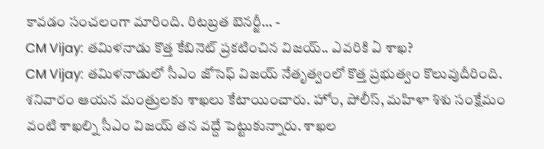కావడం సంచలంగా మారింది. రిటబ్రత బెనర్జీ… -
CM Vijay: తమిళనాడు కొత్త కేబినెట్ ప్రకటించిన విజయ్.. ఎవరికి ఏ శాఖ?
CM Vijay: తమిళనాడులో సీఎం జోసెఫ్ విజయ్ నేతృత్వంలో కొత్త ప్రభుత్వం కొలువుదీరింది. శనివారం ఆయన మంత్రులకు శాఖలు కేటాయించారు. హోం, పోలీస్, మహిళా శిశు సంక్షేమం వంటి శాఖల్ని సీఎం విజయ్ తన వద్దే పెట్టుకున్నారు. శాఖల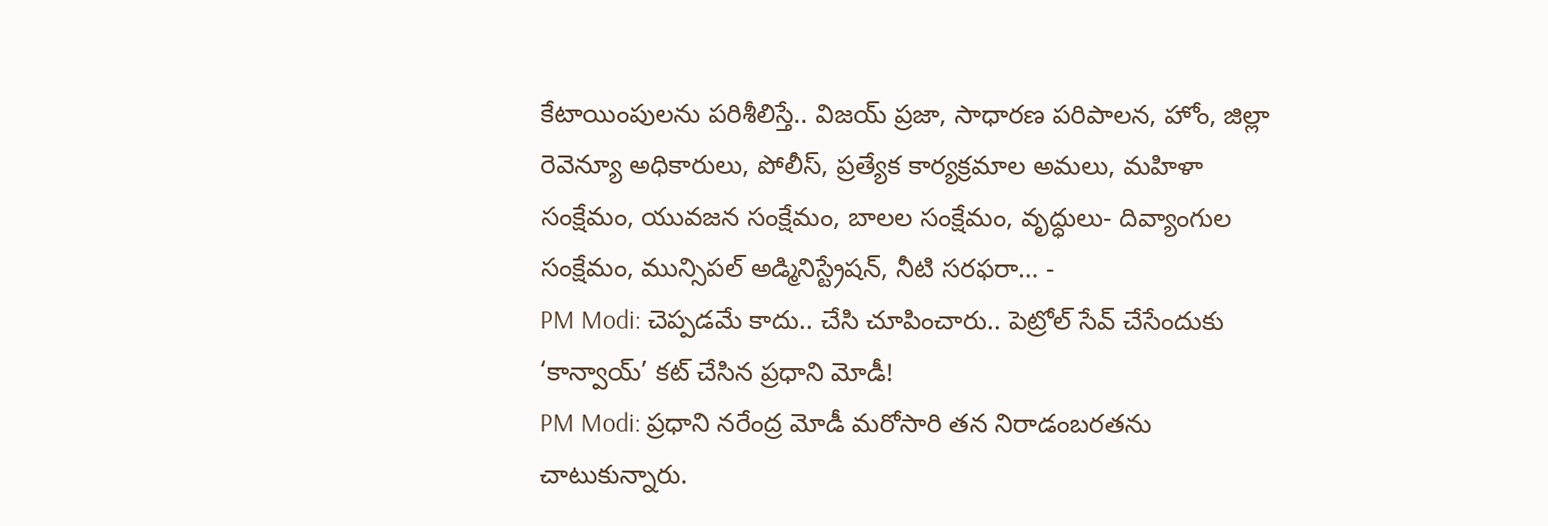కేటాయింపులను పరిశీలిస్తే.. విజయ్ ప్రజా, సాధారణ పరిపాలన, హోం, జిల్లా రెవెన్యూ అధికారులు, పోలీస్, ప్రత్యేక కార్యక్రమాల అమలు, మహిళా సంక్షేమం, యువజన సంక్షేమం, బాలల సంక్షేమం, వృద్ధులు- దివ్యాంగుల సంక్షేమం, మున్సిపల్ అడ్మినిస్ట్రేషన్, నీటి సరఫరా… -
PM Modi: చెప్పడమే కాదు.. చేసి చూపించారు.. పెట్రోల్ సేవ్ చేసేందుకు ‘కాన్వాయ్’ కట్ చేసిన ప్రధాని మోడీ!
PM Modi: ప్రధాని నరేంద్ర మోడీ మరోసారి తన నిరాడంబరతను చాటుకున్నారు.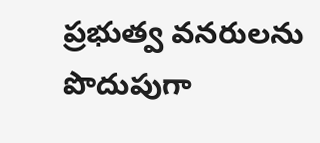ప్రభుత్వ వనరులను పొదుపుగా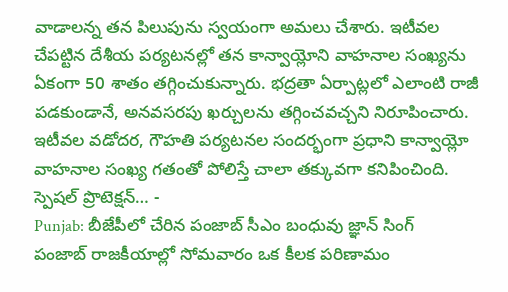వాడాలన్న తన పిలుపును స్వయంగా అమలు చేశారు. ఇటీవల చేపట్టిన దేశీయ పర్యటనల్లో తన కాన్వాయ్లోని వాహనాల సంఖ్యను ఏకంగా 50 శాతం తగ్గించుకున్నారు. భద్రతా ఏర్పాట్లలో ఎలాంటి రాజీ పడకుండానే, అనవసరపు ఖర్చులను తగ్గించవచ్చని నిరూపించారు. ఇటీవల వడోదర, గౌహతి పర్యటనల సందర్భంగా ప్రధాని కాన్వాయ్లో వాహనాల సంఖ్య గతంతో పోలిస్తే చాలా తక్కువగా కనిపించింది. స్పెషల్ ప్రొటెక్షన్… -
Punjab: బీజేపీలో చేరిన పంజాబ్ సీఎం బంధువు జ్ఞాన్ సింగ్
పంజాబ్ రాజకీయాల్లో సోమవారం ఒక కీలక పరిణామం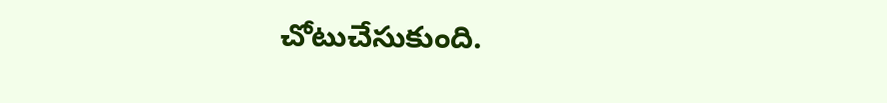చోటుచేసుకుంది.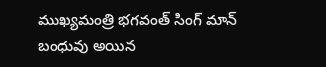ముఖ్యమంత్రి భగవంత్ సింగ్ మాన్ బంధువు అయిన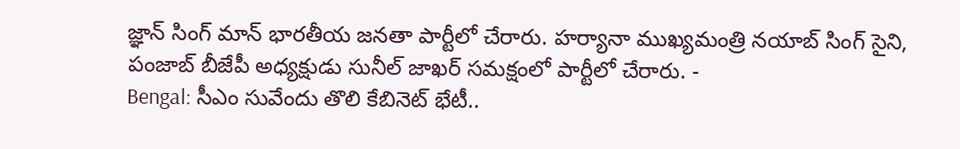జ్ఞాన్ సింగ్ మాన్ భారతీయ జనతా పార్టీలో చేరారు. హర్యానా ముఖ్యమంత్రి నయాబ్ సింగ్ సైని, పంజాబ్ బీజేపీ అధ్యక్షుడు సునీల్ జాఖర్ సమక్షంలో పార్టీలో చేరారు. -
Bengal: సీఎం సువేందు తొలి కేబినెట్ భేటీ..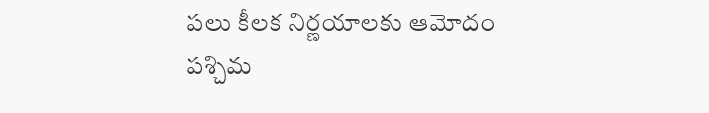పలు కీలక నిర్ణయాలకు ఆమోదం
పశ్చిమ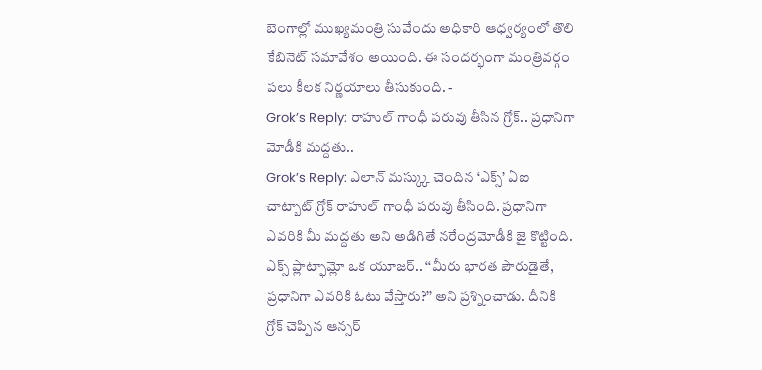బెంగాల్లో ముఖ్యమంత్రి సువేందు అధికారి ఆధ్వర్యంలో తొలి కేబినెట్ సమావేశం అయింది. ఈ సందర్భంగా మంత్రివర్గం పలు కీలక నిర్ణయాలు తీసుకుంది. -
Grok’s Reply: రాహుల్ గాంధీ పరువు తీసిన గ్రోక్.. ప్రధానిగా మోడీకి మద్దతు..
Grok’s Reply: ఎలాన్ మస్క్కు చెందిన ‘ఎక్స్’ ఏఐ చాట్బాట్ గ్రోక్ రాహుల్ గాంధీ పరువు తీసింది. ప్రధానిగా ఎవరికి మీ మద్దతు అని అడిగితే నరేంద్రమోడీకి జై కొట్టింది. ఎక్స్ ప్లాట్ఫామ్లో ఒక యూజర్.. ‘‘మీరు భారత పౌరుడైతే, ప్రధానిగా ఎవరికి ఓటు వేస్తారు?’’ అని ప్రశ్నించాడు. దీనికి గ్రోక్ చెప్పిన ఆన్సర్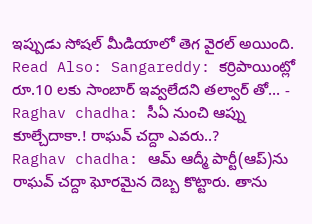ఇప్పుడు సోషల్ మీడియాలో తెగ వైరల్ అయింది. Read Also: Sangareddy: కర్రిపాయింట్లో రూ.10 లకు సాంబార్ ఇవ్వలేదని తల్వార్ తో… -
Raghav chadha: సీఏ నుంచి ఆప్ను కూల్చేదాకా.! రాఘవ్ చద్దా ఎవరు..?
Raghav chadha: ఆమ్ ఆద్మీ పార్టీ(ఆప్)ను రాఘవ్ చద్దా ఘోరమైన దెబ్బ కొట్టారు. తాను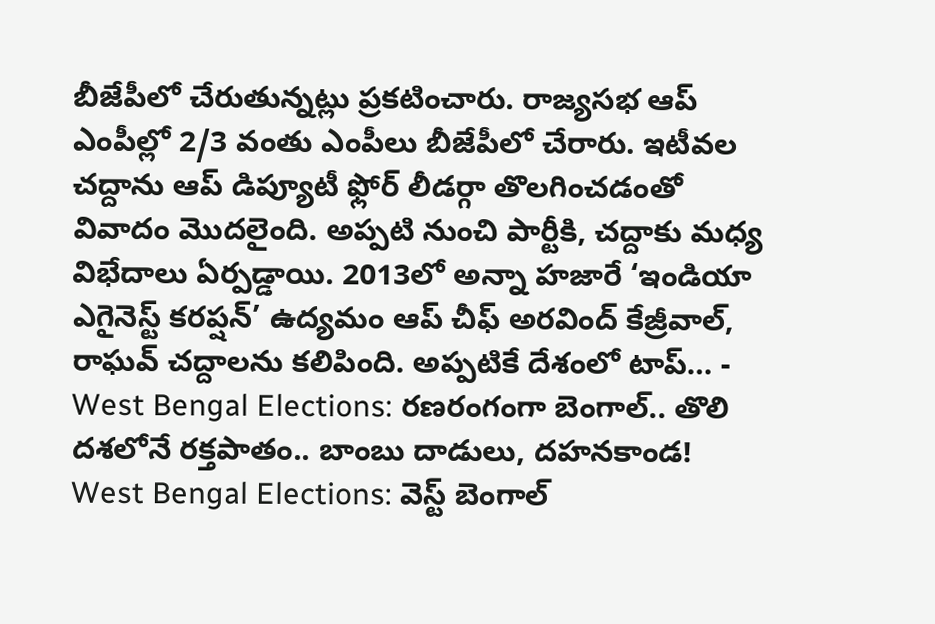బీజేపీలో చేరుతున్నట్లు ప్రకటించారు. రాజ్యసభ ఆప్ ఎంపీల్లో 2/3 వంతు ఎంపీలు బీజేపీలో చేరారు. ఇటీవల చద్దాను ఆప్ డిప్యూటీ ఫ్లోర్ లీడర్గా తొలగించడంతో వివాదం మొదలైంది. అప్పటి నుంచి పార్టీకి, చద్దాకు మధ్య విభేదాలు ఏర్పడ్డాయి. 2013లో అన్నా హజారే ‘ఇండియా ఎగైనెస్ట్ కరప్షన్’ ఉద్యమం ఆప్ చీఫ్ అరవింద్ కేజ్రీవాల్, రాఘవ్ చద్దాలను కలిపింది. అప్పటికే దేశంలో టాప్… -
West Bengal Elections: రణరంగంగా బెంగాల్.. తొలి దశలోనే రక్తపాతం.. బాంబు దాడులు, దహనకాండ!
West Bengal Elections: వెస్ట్ బెంగాల్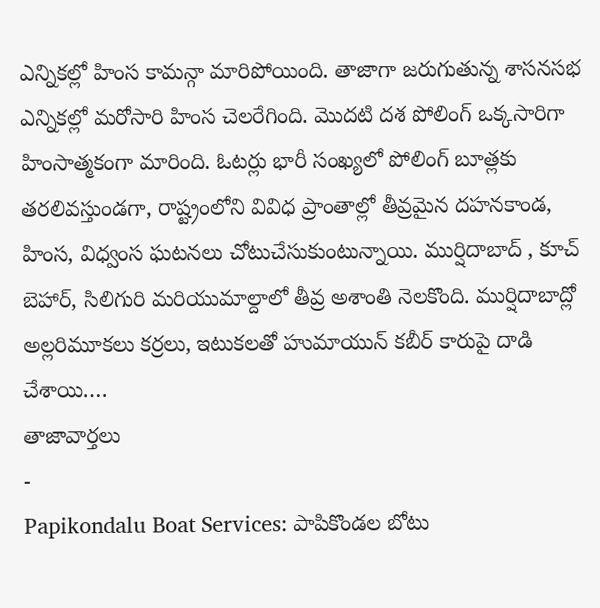ఎన్నికల్లో హింస కామన్గా మారిపోయింది. తాజాగా జరుగుతున్న శాసనసభ ఎన్నికల్లో మరోసారి హింస చెలరేగింది. మొదటి దశ పోలింగ్ ఒక్కసారిగా హింసాత్మకంగా మారింది. ఓటర్లు భారీ సంఖ్యలో పోలింగ్ బూత్లకు తరలివస్తుండగా, రాష్ట్రంలోని వివిధ ప్రాంతాల్లో తీవ్రమైన దహనకాండ, హింస, విధ్వంస ఘటనలు చోటుచేసుకుంటున్నాయి. ముర్షిదాబాద్ , కూచ్ బెహార్, సిలిగురి మరియుమాల్దాలో తీవ్ర అశాంతి నెలకొంది. ముర్షిదాబాద్లో అల్లరిమూకలు కర్రలు, ఇటుకలతో హుమాయున్ కబీర్ కారుపై దాడి చేశాయి.…
తాజావార్తలు
-
Papikondalu Boat Services: పాపికొండల బోటు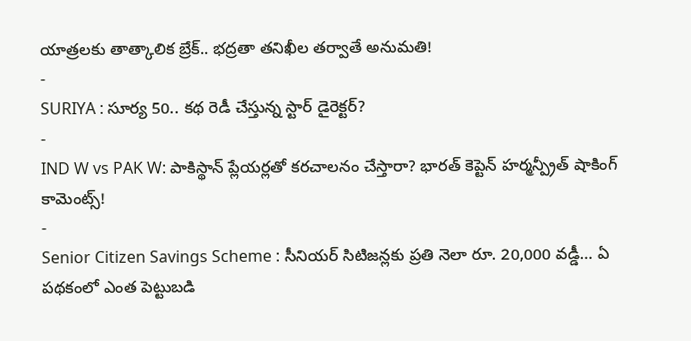యాత్రలకు తాత్కాలిక బ్రేక్.. భద్రతా తనిఖీల తర్వాతే అనుమతి!
-
SURIYA : సూర్య 50.. కథ రెడీ చేస్తున్న స్టార్ డైరెక్టర్?
-
IND W vs PAK W: పాకిస్థాన్ ప్లేయర్లతో కరచాలనం చేస్తారా? భారత్ కెప్టెన్ హర్మన్ప్రీత్ షాకింగ్ కామెంట్స్!
-
Senior Citizen Savings Scheme : సీనియర్ సిటిజన్లకు ప్రతి నెలా రూ. 20,000 వడ్డీ… ఏ పథకంలో ఎంత పెట్టుబడి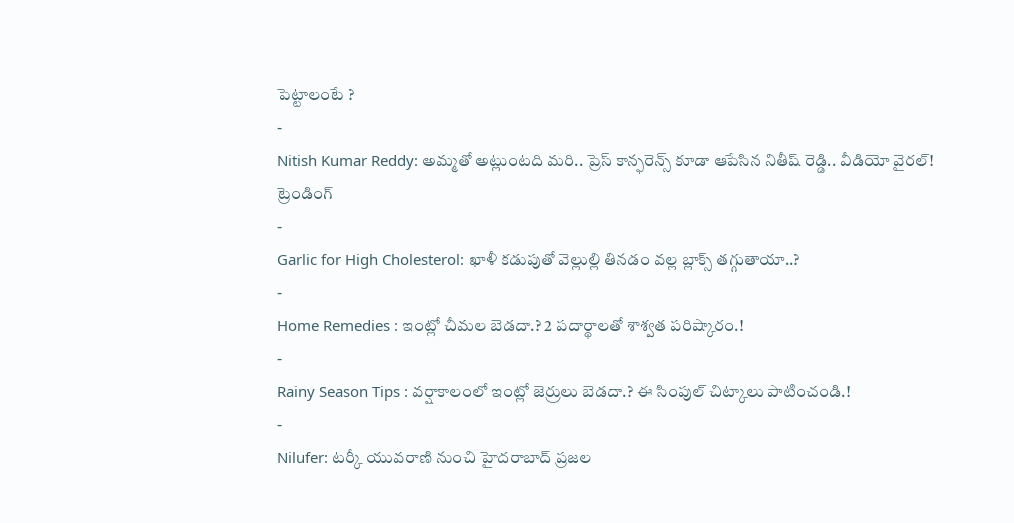పెట్టాలంటే ?
-
Nitish Kumar Reddy: అమ్మతో అట్లుంటది మరి.. ప్రెస్ కాన్ఫరెన్స్ కూడా ఆపేసిన నితీష్ రెడ్డి.. వీడియో వైరల్!
ట్రెండింగ్
-
Garlic for High Cholesterol: ఖాళీ కడుపుతో వెల్లుల్లి తినడం వల్ల బ్లాక్స్ తగ్గుతాయా..?
-
Home Remedies : ఇంట్లో చీమల బెడదా.? 2 పదార్థాలతో శాశ్వత పరిష్కారం.!
-
Rainy Season Tips : వర్షాకాలంలో ఇంట్లో జెర్రులు బెడదా.? ఈ సింపుల్ చిట్కాలు పాటించండి.!
-
Nilufer: టర్కీ యువరాణి నుంచి హైదరాబాద్ ప్రజల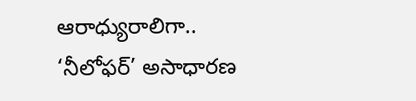ఆరాధ్యురాలిగా.. ‘నీలోఫర్’ అసాధారణ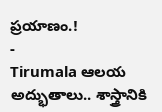ప్రయాణం.!
-
Tirumala ఆలయ అద్భుతాలు.. శాస్త్రానికి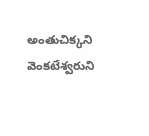అంతుచిక్కని వెంకటేశ్వరుని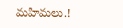మహిమలు.!